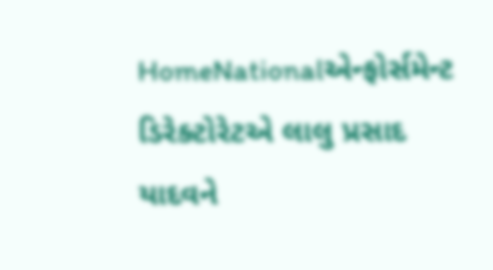HomeNationalએન્ફોર્સમેન્ટ ડિરેક્ટોરેટએ લાલુ પ્રસાદ યાદવને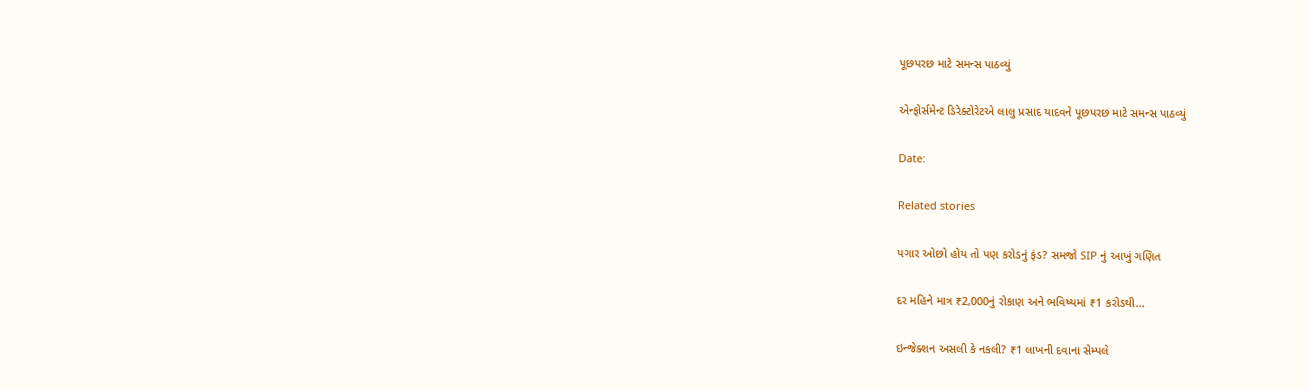પૂછપરછ માટે સમન્સ પાઠવ્યું

એન્ફોર્સમેન્ટ ડિરેક્ટોરેટએ લાલુ પ્રસાદ યાદવને પૂછપરછ માટે સમન્સ પાઠવ્યું

Date:

Related stories

પગાર ઓછો હોય તો પણ કરોડનું ફંડ? સમજો SIP નું આખું ગણિત

દર મહિને માત્ર ₹2,000નું રોકાણ અને ભવિષ્યમાં ₹1 કરોડથી...

ઇન્જેક્શન અસલી કે નકલી? ₹1 લાખની દવાના સેમ્પલે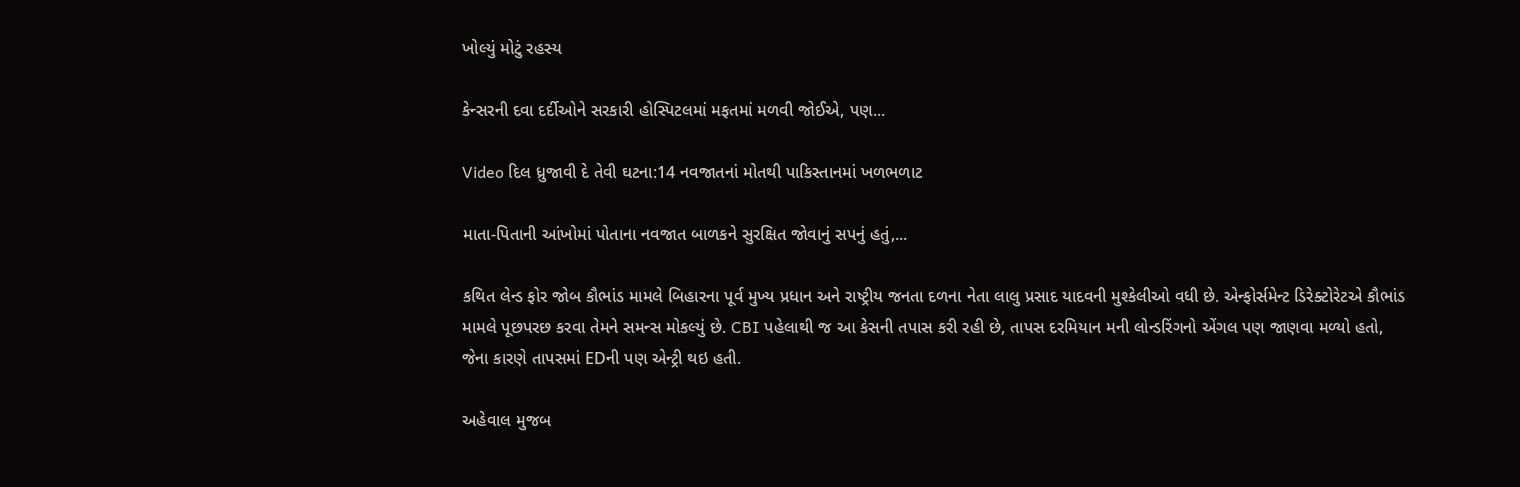ખોલ્યું મોટું રહસ્ય

કેન્સરની દવા દર્દીઓને સરકારી હોસ્પિટલમાં મફતમાં મળવી જોઈએ, પણ...

Video દિલ ધ્રુજાવી દે તેવી ઘટના:14 નવજાતનાં મોતથી પાકિસ્તાનમાં ખળભળાટ

માતા-પિતાની આંખોમાં પોતાના નવજાત બાળકને સુરક્ષિત જોવાનું સપનું હતું,...

કથિત લેન્ડ ફોર જોબ કૌભાંડ મામલે બિહારના પૂર્વ મુખ્ય પ્રધાન અને રાષ્ટ્રીય જનતા દળના નેતા લાલુ પ્રસાદ યાદવની મુશ્કેલીઓ વધી છે. એન્ફોર્સમેન્ટ ડિરેક્ટોરેટએ કૌભાંડ મામલે પૂછપરછ કરવા તેમને સમન્સ મોકલ્યું છે. CBI પહેલાથી જ આ કેસની તપાસ કરી રહી છે, તાપસ દરમિયાન મની લોન્ડરિંગનો એંગલ પણ જાણવા મળ્યો હતો, જેના કારણે તાપસમાં EDની પણ એન્ટ્રી થઇ હતી.

અહેવાલ મુજબ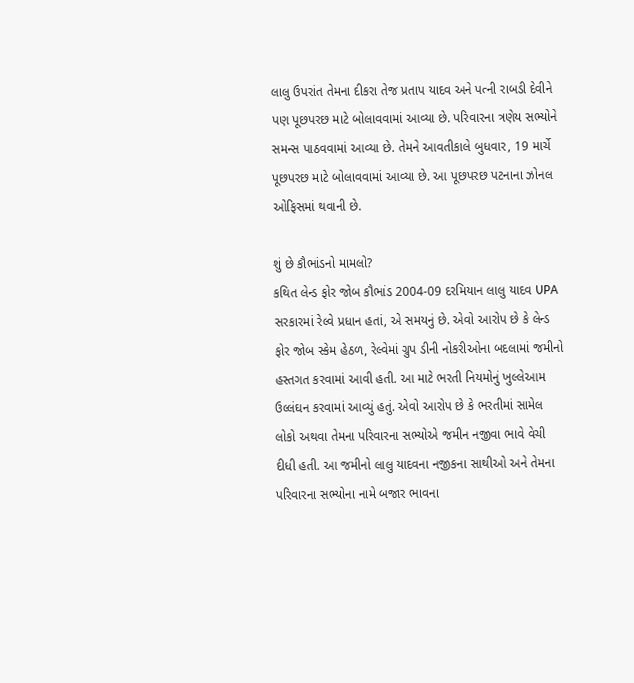લાલુ ઉપરાંત તેમના દીકરા તેજ પ્રતાપ યાદવ અને પત્ની રાબડી દેવીને પણ પૂછપરછ માટે બોલાવવામાં આવ્યા છે. પરિવારના ત્રણેય સભ્યોને સમન્સ પાઠવવામાં આવ્યા છે. તેમને આવતીકાલે બુધવાર, 19 માર્ચે પૂછપરછ માટે બોલાવવામાં આવ્યા છે. આ પૂછપરછ પટનાના ઝોનલ ઓફિસમાં થવાની છે.

શું છે કૌભાંડનો મામલો?
કથિત લેન્ડ ફોર જોબ કૌભાંડ 2004-09 દરમિયાન લાલુ યાદવ UPA સરકારમાં રેલ્વે પ્રધાન હતાં, એ સમયનું છે. એવો આરોપ છે કે લેન્ડ ફોર જોબ સ્કેમ હેઠળ, રેલ્વેમાં ગ્રુપ ડીની નોકરીઓના બદલામાં જમીનો હસ્તગત કરવામાં આવી હતી. આ માટે ભરતી નિયમોનું ખુલ્લેઆમ ઉલ્લંઘન કરવામાં આવ્યું હતું. એવો આરોપ છે કે ભરતીમાં સામેલ લોકો અથવા તેમના પરિવારના સભ્યોએ જમીન નજીવા ભાવે વેચી દીધી હતી. આ જમીનો લાલુ યાદવના નજીકના સાથીઓ અને તેમના પરિવારના સભ્યોના નામે બજાર ભાવના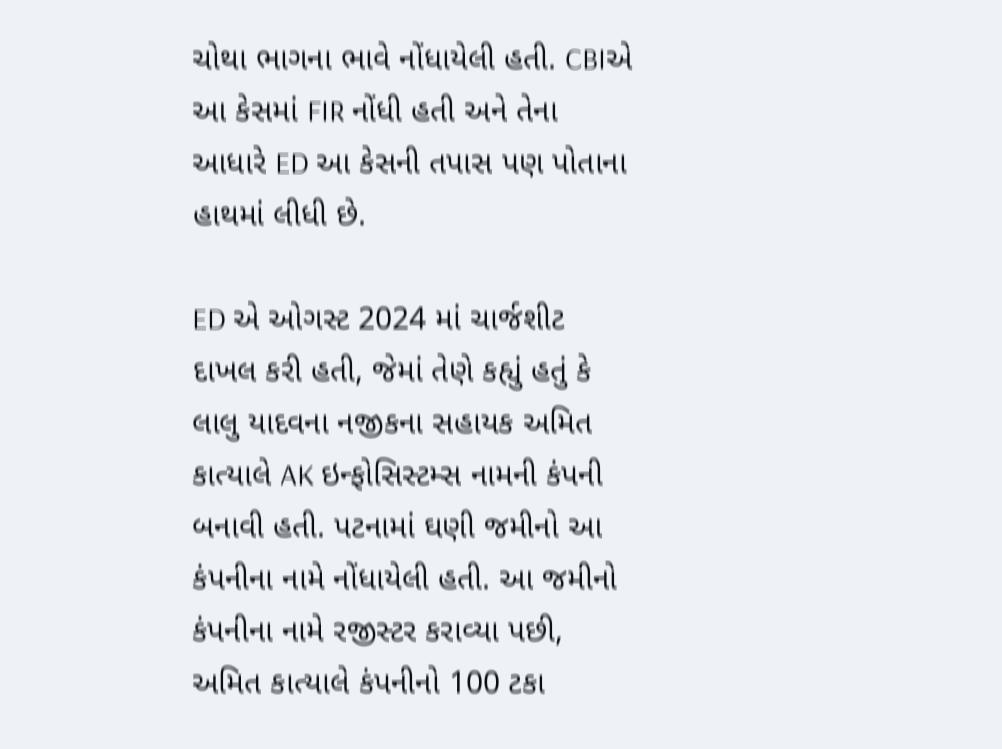ચોથા ભાગના ભાવે નોંધાયેલી હતી. CBIએ આ કેસમાં FIR નોંધી હતી અને તેના આધારે ED આ કેસની તપાસ પણ પોતાના હાથમાં લીધી છે.

ED એ ઓગસ્ટ 2024 માં ચાર્જશીટ દાખલ કરી હતી, જેમાં તેણે કહ્યું હતું કે લાલુ યાદવના નજીકના સહાયક અમિત કાત્યાલે AK ઇન્ફોસિસ્ટમ્સ નામની કંપની બનાવી હતી. પટનામાં ઘણી જમીનો આ કંપનીના નામે નોંધાયેલી હતી. આ જમીનો કંપનીના નામે રજીસ્ટર કરાવ્યા પછી, અમિત કાત્યાલે કંપનીનો 100 ટકા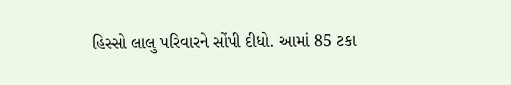હિસ્સો લાલુ પરિવારને સોંપી દીધો. આમાં 85 ટકા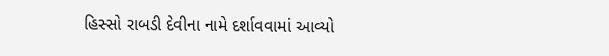હિસ્સો રાબડી દેવીના નામે દર્શાવવામાં આવ્યો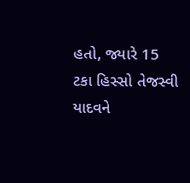હતો, જ્યારે 15 ટકા હિસ્સો તેજસ્વી યાદવને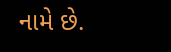નામે છે.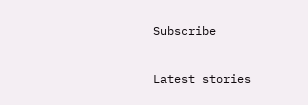Subscribe

Latest stories